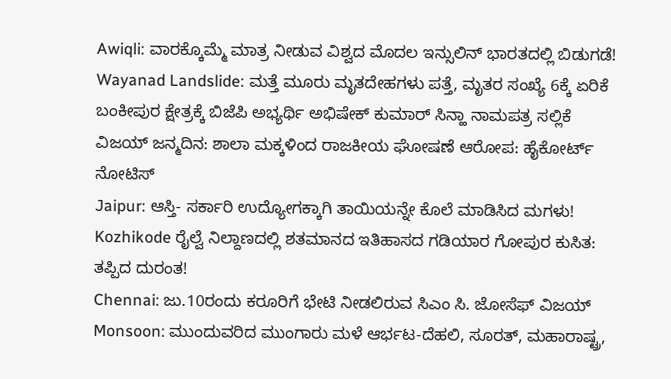Awiqli: ವಾರಕ್ಕೊಮ್ಮೆ ಮಾತ್ರ ನೀಡುವ ವಿಶ್ವದ ಮೊದಲ ಇನ್ಸುಲಿನ್ ಭಾರತದಲ್ಲಿ ಬಿಡುಗಡೆ!
Wayanad Landslide: ಮತ್ತೆ ಮೂರು ಮೃತದೇಹಗಳು ಪತ್ತೆ, ಮೃತರ ಸಂಖ್ಯೆ 6ಕ್ಕೆ ಏರಿಕೆ
ಬಂಕೀಪುರ ಕ್ಷೇತ್ರಕ್ಕೆ ಬಿಜೆಪಿ ಅಭ್ಯರ್ಥಿ ಅಭಿಷೇಕ್ ಕುಮಾರ್ ಸಿನ್ಹಾ ನಾಮಪತ್ರ ಸಲ್ಲಿಕೆ
ವಿಜಯ್ ಜನ್ಮದಿನ: ಶಾಲಾ ಮಕ್ಕಳಿಂದ ರಾಜಕೀಯ ಘೋಷಣೆ ಆರೋಪ: ಹೈಕೋರ್ಟ್ ನೋಟಿಸ್
Jaipur: ಆಸ್ತಿ- ಸರ್ಕಾರಿ ಉದ್ಯೋಗಕ್ಕಾಗಿ ತಾಯಿಯನ್ನೇ ಕೊಲೆ ಮಾಡಿಸಿದ ಮಗಳು!
Kozhikode ರೈಲ್ವೆ ನಿಲ್ದಾಣದಲ್ಲಿ ಶತಮಾನದ ಇತಿಹಾಸದ ಗಡಿಯಾರ ಗೋಪುರ ಕುಸಿತ: ತಪ್ಪಿದ ದುರಂತ!
Chennai: ಜು.10ರಂದು ಕರೂರಿಗೆ ಭೇಟಿ ನೀಡಲಿರುವ ಸಿಎಂ ಸಿ. ಜೋಸೆಫ್ ವಿಜಯ್
Monsoon: ಮುಂದುವರಿದ ಮುಂಗಾರು ಮಳೆ ಆರ್ಭಟ-ದೆಹಲಿ, ಸೂರತ್, ಮಹಾರಾಷ್ಟ್ರ,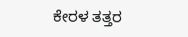ಕೇರಳ ತತ್ತರ